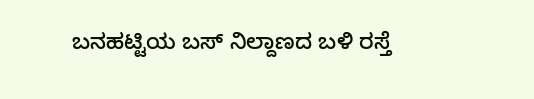ಬನಹಟ್ಟಿಯ ಬಸ್ ನಿಲ್ದಾಣದ ಬಳಿ ರಸ್ತೆ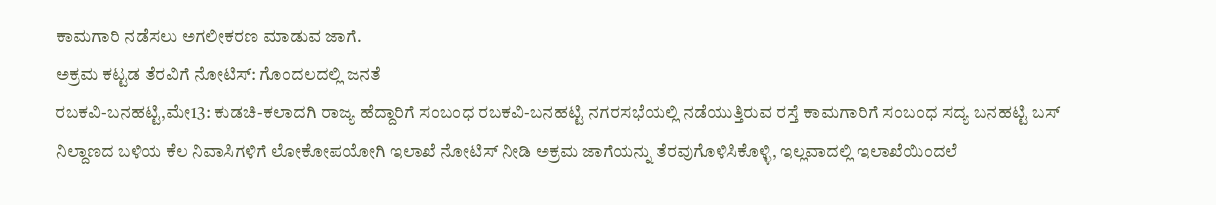ಕಾಮಗಾರಿ ನಡೆಸಲು ಅಗಲೀಕರಣ ಮಾಡುವ ಜಾಗೆ.
ಅಕ್ರಮ ಕಟ್ಟಡ ತೆರವಿಗೆ ನೋಟಿಸ್: ಗೊಂದಲದಲ್ಲಿ ಜನತೆ
ರಬಕವಿ-ಬನಹಟ್ಟಿ,ಮೇ13: ಕುಡಚಿ-ಕಲಾದಗಿ ರಾಜ್ಯ ಹೆದ್ದಾರಿಗೆ ಸಂಬಂಧ ರಬಕವಿ-ಬನಹಟ್ಟಿ ನಗರಸಭೆಯಲ್ಲಿ ನಡೆಯುತ್ತಿರುವ ರಸ್ತೆ ಕಾಮಗಾರಿಗೆ ಸಂಬಂಧ ಸದ್ಯ ಬನಹಟ್ಟಿ ಬಸ್ ನಿಲ್ದಾಣದ ಬಳಿಯ ಕೆಲ ನಿವಾಸಿಗಳಿಗೆ ಲೋಕೋಪಯೋಗಿ ಇಲಾಖೆ ನೋಟಿಸ್ ನೀಡಿ ಅಕ್ರಮ ಜಾಗೆಯನ್ನು ತೆರವುಗೊಳಿಸಿಕೊಳ್ಳಿ, ಇಲ್ಲವಾದಲ್ಲಿ ಇಲಾಖೆಯಿಂದಲೆ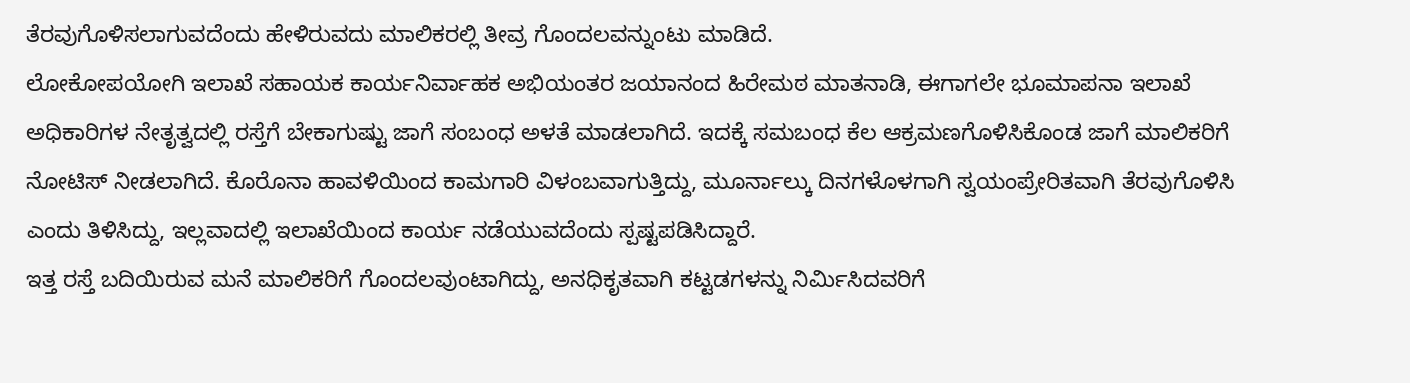ತೆರವುಗೊಳಿಸಲಾಗುವದೆಂದು ಹೇಳಿರುವದು ಮಾಲಿಕರಲ್ಲಿ ತೀವ್ರ ಗೊಂದಲವನ್ನುಂಟು ಮಾಡಿದೆ.
ಲೋಕೋಪಯೋಗಿ ಇಲಾಖೆ ಸಹಾಯಕ ಕಾರ್ಯನಿರ್ವಾಹಕ ಅಭಿಯಂತರ ಜಯಾನಂದ ಹಿರೇಮಠ ಮಾತನಾಡಿ, ಈಗಾಗಲೇ ಭೂಮಾಪನಾ ಇಲಾಖೆ ಅಧಿಕಾರಿಗಳ ನೇತೃತ್ವದಲ್ಲಿ ರಸ್ತೆಗೆ ಬೇಕಾಗುಷ್ಟು ಜಾಗೆ ಸಂಬಂಧ ಅಳತೆ ಮಾಡಲಾಗಿದೆ. ಇದಕ್ಕೆ ಸಮಬಂಧ ಕೆಲ ಆಕ್ರಮಣಗೊಳಿಸಿಕೊಂಡ ಜಾಗೆ ಮಾಲಿಕರಿಗೆ ನೋಟಿಸ್ ನೀಡಲಾಗಿದೆ. ಕೊರೊನಾ ಹಾವಳಿಯಿಂದ ಕಾಮಗಾರಿ ವಿಳಂಬವಾಗುತ್ತಿದ್ದು, ಮೂರ್ನಾಲ್ಕು ದಿನಗಳೊಳಗಾಗಿ ಸ್ವಯಂಪ್ರೇರಿತವಾಗಿ ತೆರವುಗೊಳಿಸಿ ಎಂದು ತಿಳಿಸಿದ್ದು, ಇಲ್ಲವಾದಲ್ಲಿ ಇಲಾಖೆಯಿಂದ ಕಾರ್ಯ ನಡೆಯುವದೆಂದು ಸ್ಪಷ್ಟಪಡಿಸಿದ್ದಾರೆ.
ಇತ್ತ ರಸ್ತೆ ಬದಿಯಿರುವ ಮನೆ ಮಾಲಿಕರಿಗೆ ಗೊಂದಲವುಂಟಾಗಿದ್ದು, ಅನಧಿಕೃತವಾಗಿ ಕಟ್ಟಡಗಳನ್ನು ನಿರ್ಮಿಸಿದವರಿಗೆ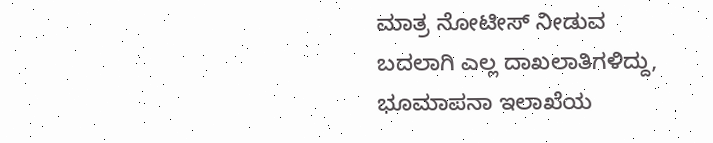ಮಾತ್ರ ನೋಟೀಸ್ ನೀಡುವ ಬದಲಾಗಿ ಎಲ್ಲ ದಾಖಲಾತಿಗಳಿದ್ದು, ಭೂಮಾಪನಾ ಇಲಾಖೆಯ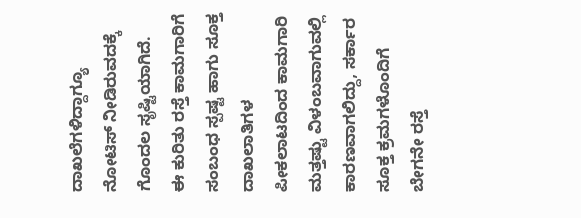ದಾಖಲೆಗಳಿದ್ದಾಗ್ಯೂ ನೋಟಿಸ್ ನೀಡಿರುವದಕ್ಕೆ ಗೊಂದಲ ಸೃಷ್ಟಿಯಾಗಿದೆ.
ಈ ಕುರಿತು ರಸ್ತೆ ಕಾಮಗಾರಿಗೆ ಸಂಬಂಧ ಸ್ಪಷ್ಟ ಹಾಗು ಸೂಕ್ತ ದಾಖಲಾತಿಗಳ ಪೀಕಲಾಟದಿಂದ ಕಾಮಗಾರಿ ಮತ್ತಷ್ಟು ವಿಳಂಬವಾಗುವಲ್ಲಿ ಕಾರಣವಾಗಲಿದ್ದು, ಸರ್ಕಾರ ಸೂಕ್ತ ಕ್ರಮಗಳೊಂದಿಗೆ ಬೇಗನೇ ರಸ್ತೆ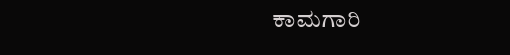ಕಾಮಗಾರಿ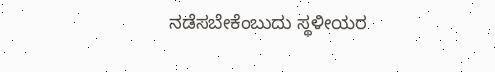ನಡೆಸಬೇಕೆಂಬುದು ಸ್ಥಳೀಯರ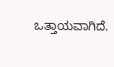ಒತ್ತಾಯವಾಗಿದೆ.